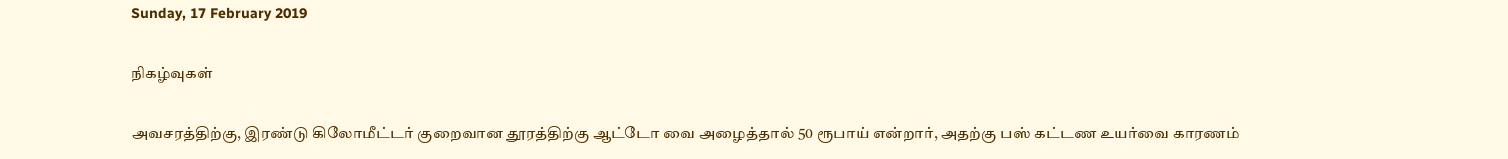Sunday, 17 February 2019

நிகழ்வுகள்

அவசரத்திற்கு, இரண்டு கிலோமீட்டர் குறைவான தூரத்திற்கு ஆட்டோ வை அழைத்தால் 50 ரூபாய் என்றார், அதற்கு பஸ் கட்டண உயர்வை காரணம்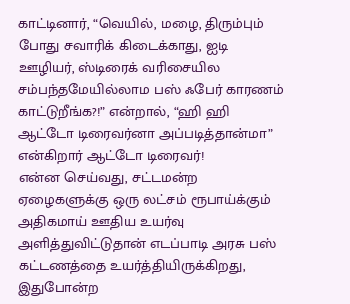காட்டினார், “வெயில், மழை, திரும்பும் போது சவாரிக் கிடைக்காது, ஐடி ஊழியர், ஸ்டிரைக் வரிசையில சம்பந்தமேயில்லாம பஸ் ஃபேர் காரணம் காட்டுறீங்க?!” என்றால், “ஹி ஹி ஆட்டோ டிரைவர்னா அப்படித்தான்மா” என்கிறார் ஆட்டோ டிரைவர்!
என்ன செய்வது, சட்டமன்ற ஏழைகளுக்கு ஒரு லட்சம் ரூபாய்க்கும் அதிகமாய் ஊதிய உயர்வு அளித்துவிட்டுதான் எடப்பாடி அரசு பஸ் கட்டணத்தை உயர்த்தியிருக்கிறது, இதுபோன்ற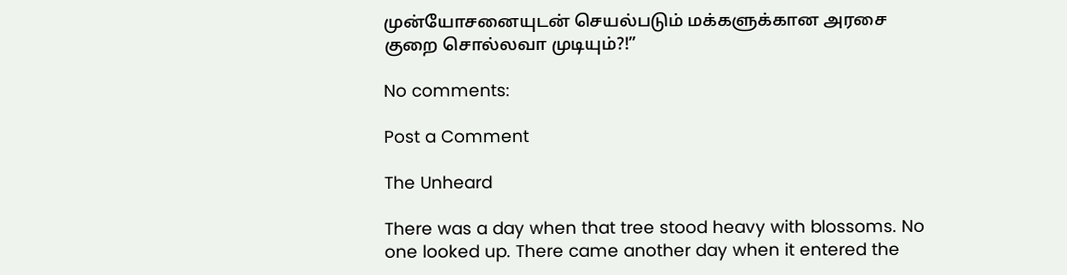முன்யோசனையுடன் செயல்படும் மக்களுக்கான அரசை குறை சொல்லவா முடியும்?!”

No comments:

Post a Comment

The Unheard

There was a day when that tree stood heavy with blossoms. No one looked up. There came another day when it entered the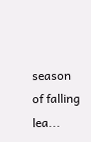season of falling lea...